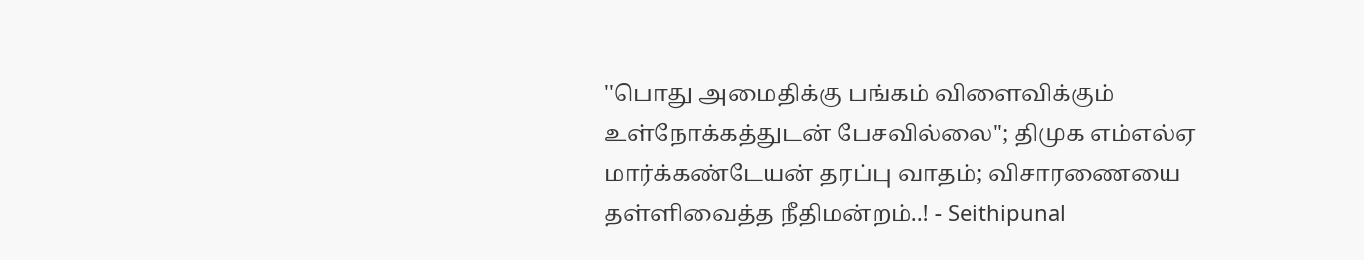''பொது அமைதிக்கு பங்கம் விளைவிக்கும் உள்நோக்கத்துடன் பேசவில்லை''; திமுக எம்எல்ஏ மார்க்கண்டேயன் தரப்பு வாதம்; விசாரணையை தள்ளிவைத்த நீதிமன்றம்..! - Seithipunal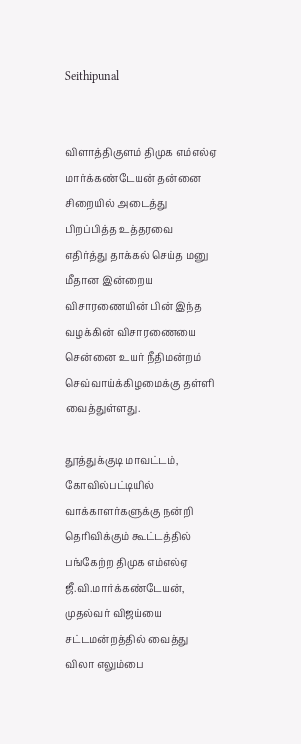Seithipunal


விளாத்திகுளம் திமுக எம்எல்ஏ மார்க்கண்டேயன் தன்னை சிறையில் அடைத்து பிறப்பித்த உத்தரவை எதிர்த்து தாக்கல் செய்த மனு மீதான இன்றைய விசாரணையின் பின் இந்த வழக்கின் விசாரணையை சென்னை உயர் நீதிமன்றம் செவ்வாய்க்கிழமைக்கு தள்ளி வைத்துள்ளது.

தூத்துக்குடி மாவட்டம், கோவில்பட்டியில் வாக்காளர்களுக்கு நன்றி தெரிவிக்கும் கூட்டத்தில் பங்கேற்ற திமுக எம்எல்ஏ ஜீ.வி.மார்க்கண்டேயன், முதல்வர் விஜய்யை சட்டமன்றத்தில் வைத்து விலா எலும்பை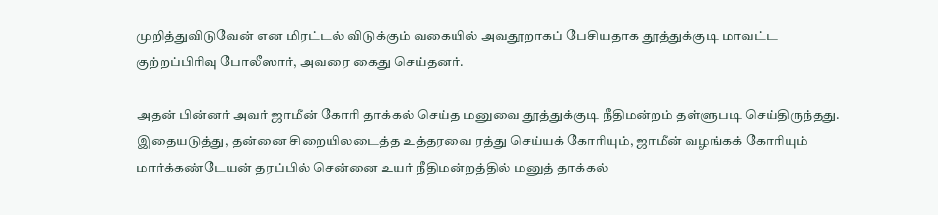முறித்துவிடுவேன் என மிரட்டல் விடுக்கும் வகையில் அவதூறாகப் பேசியதாக தூத்துக்குடி மாவட்ட குற்றப்பிரிவு போலீஸார், அவரை கைது செய்தனர்.

அதன் பின்னர் அவர் ஜாமீன் கோரி தாக்கல் செய்த மனுவை தூத்துக்குடி நீதிமன்றம் தள்ளுபடி செய்திருந்தது. இதையடுத்து, தன்னை சிறையிலடைத்த உத்தரவை ரத்து செய்யக் கோரியும், ஜாமீன் வழங்கக் கோரியும் மார்க்கண்டேயன் தரப்பில் சென்னை உயர் நீதிமன்றத்தில் மனுத் தாக்கல்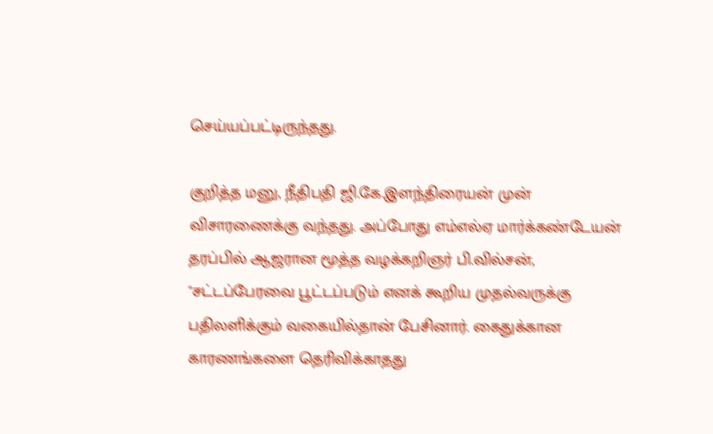செய்யப்பட்டிருந்தது.

குறித்த மனு, நீதிபதி ஜி.கே.இளந்திரையன் முன் விசாரணைக்கு வந்தது. அப்போது எம்எல்ஏ மார்க்கண்டேயன் தரப்பில் ஆஜரான மூத்த வழக்கறிஞர் பி.வில்சன், ''சட்டப்பேரவை பூட்டப்படும் எனக் கூறிய முதல்வருக்கு பதிலளிக்கும் வகையில்தான் பேசினார். கைதுக்கான காரணங்களை தெரிவிக்காதது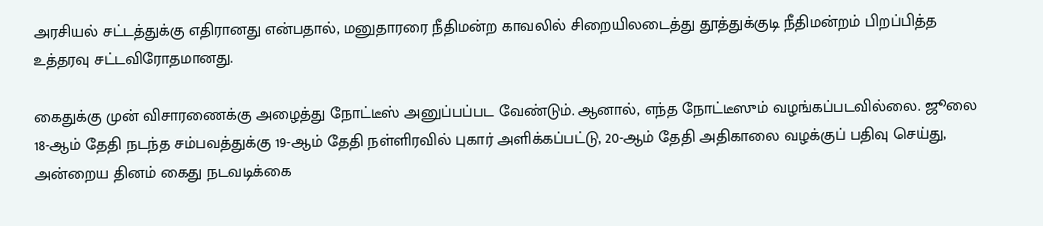அரசியல் சட்டத்துக்கு எதிரானது என்பதால், மனுதாரரை நீதிமன்ற காவலில் சிறையிலடைத்து தூத்துக்குடி நீதிமன்றம் பிறப்பித்த உத்தரவு சட்டவிரோதமானது.

கைதுக்கு முன் விசாரணைக்கு அழைத்து நோட்டீஸ் அனுப்பப்பட வேண்டும். ஆனால், எந்த நோட்டீஸும் வழங்கப்படவில்லை. ஜூலை 18-ஆம் தேதி நடந்த சம்பவத்துக்கு 19-ஆம் தேதி நள்ளிரவில் புகார் அளிக்கப்பட்டு, 20-ஆம் தேதி அதிகாலை வழக்குப் பதிவு செய்து, அன்றைய தினம் கைது நடவடிக்கை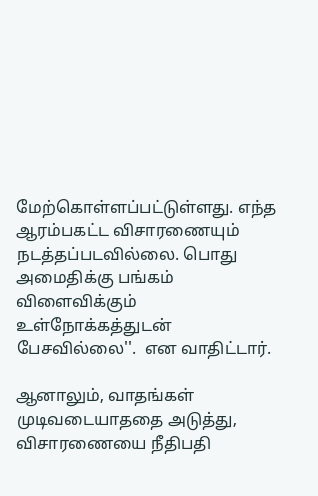மேற்கொள்ளப்பட்டுள்ளது. எந்த ஆரம்பகட்ட விசாரணையும் நடத்தப்படவில்லை. பொது அமைதிக்கு பங்கம் விளைவிக்கும் உள்நோக்கத்துடன் பேசவில்லை''.  என வாதிட்டார்.

ஆனாலும், வாதங்கள் முடிவடையாததை அடுத்து, விசாரணையை நீதிபதி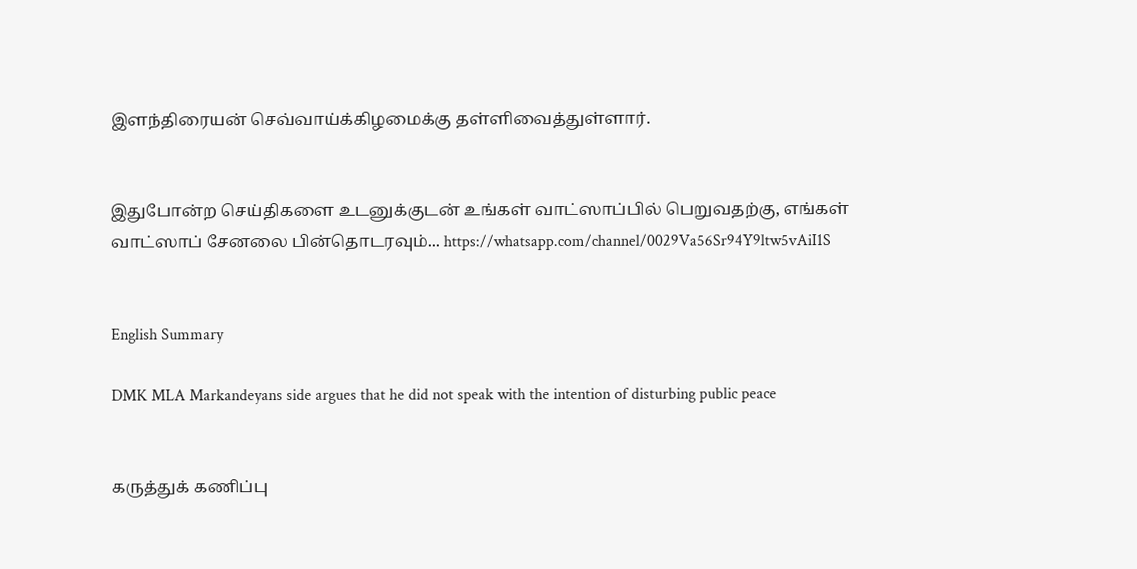இளந்திரையன் செவ்வாய்க்கிழமைக்கு தள்ளிவைத்துள்ளார்.


இதுபோன்ற செய்திகளை உடனுக்குடன் உங்கள் வாட்ஸாப்பில் பெறுவதற்கு, எங்கள் வாட்ஸாப் சேனலை பின்தொடரவும்... https://whatsapp.com/channel/0029Va56Sr94Y9ltw5vAiI1S


English Summary

DMK MLA Markandeyans side argues that he did not speak with the intention of disturbing public peace


கருத்துக் கணிப்பு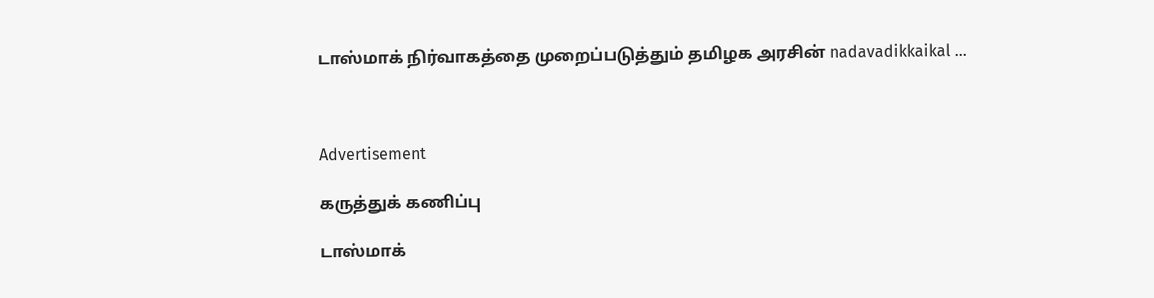டாஸ்மாக் நிர்வாகத்தை முறைப்படுத்தும் தமிழக அரசின் nadavadikkaikal ...



Advertisement

கருத்துக் கணிப்பு

டாஸ்மாக்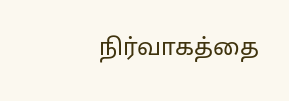நிர்வாகத்தை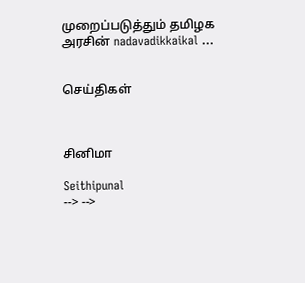முறைப்படுத்தும் தமிழக அரசின் nadavadikkaikal ...


செய்திகள்



சினிமா

Seithipunal
--> -->